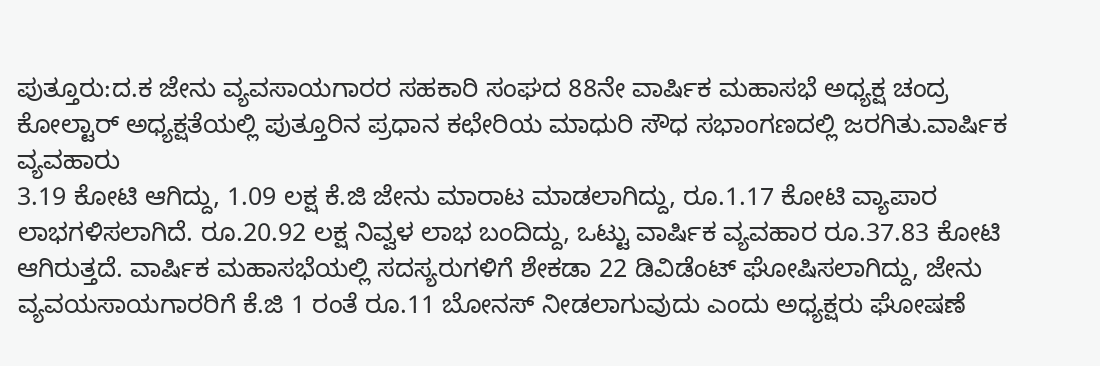ಪುತ್ತೂರು:ದ.ಕ ಜೇನು ವ್ಯವಸಾಯಗಾರರ ಸಹಕಾರಿ ಸಂಘದ 88ನೇ ವಾರ್ಷಿಕ ಮಹಾಸಭೆ ಅಧ್ಯಕ್ಷ ಚಂದ್ರ ಕೋಲ್ಟಾರ್ ಅಧ್ಯಕ್ಷತೆಯಲ್ಲಿ ಪುತ್ತೂರಿನ ಪ್ರಧಾನ ಕಛೇರಿಯ ಮಾಧುರಿ ಸೌಧ ಸಭಾಂಗಣದಲ್ಲಿ ಜರಗಿತು.ವಾರ್ಷಿಕ ವ್ಯವಹಾರು
3.19 ಕೋಟಿ ಆಗಿದ್ದು, 1.09 ಲಕ್ಷ ಕೆ.ಜಿ ಜೇನು ಮಾರಾಟ ಮಾಡಲಾಗಿದ್ದು, ರೂ.1.17 ಕೋಟಿ ವ್ಯಾಪಾರ ಲಾಭಗಳಿಸಲಾಗಿದೆ. ರೂ.20.92 ಲಕ್ಷ ನಿವ್ವಳ ಲಾಭ ಬಂದಿದ್ದು, ಒಟ್ಟು ವಾರ್ಷಿಕ ವ್ಯವಹಾರ ರೂ.37.83 ಕೋಟಿ ಆಗಿರುತ್ತದೆ. ವಾರ್ಷಿಕ ಮಹಾಸಭೆಯಲ್ಲಿ ಸದಸ್ಯರುಗಳಿಗೆ ಶೇಕಡಾ 22 ಡಿವಿಡೆಂಟ್ ಘೋಷಿಸಲಾಗಿದ್ದು, ಜೇನು ವ್ಯವಯಸಾಯಗಾರರಿಗೆ ಕೆ.ಜಿ 1 ರಂತೆ ರೂ.11 ಬೋನಸ್ ನೀಡಲಾಗುವುದು ಎಂದು ಅಧ್ಯಕ್ಷರು ಘೋಷಣೆ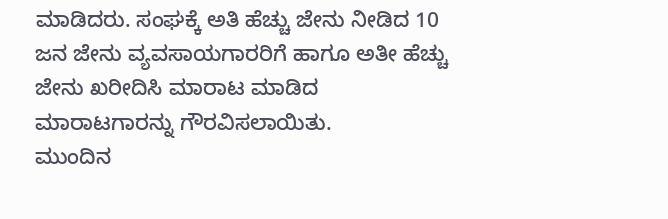ಮಾಡಿದರು. ಸಂಘಕ್ಕೆ ಅತಿ ಹೆಚ್ಚು ಜೇನು ನೀಡಿದ 10 ಜನ ಜೇನು ವ್ಯವಸಾಯಗಾರರಿಗೆ ಹಾಗೂ ಅತೀ ಹೆಚ್ಚು ಜೇನು ಖರೀದಿಸಿ ಮಾರಾಟ ಮಾಡಿದ ಮಾರಾಟಗಾರನ್ನು ಗೌರವಿಸಲಾಯಿತು.
ಮುಂದಿನ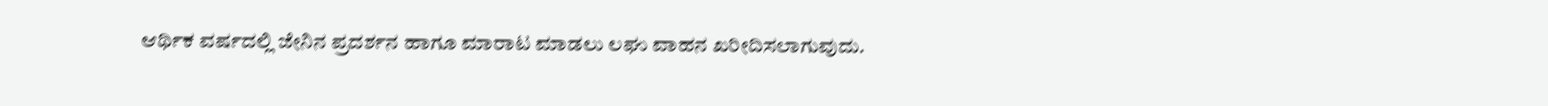ಆರ್ಥಿಕ ವರ್ಷದಲ್ಲಿ ಜೇನಿನ ಪ್ರದರ್ಶನ ಹಾಗೂ ಮಾರಾಟ ಮಾಡಲು ಲಘು ವಾಹನ ಖರೀದಿಸಲಾಗುವುದು.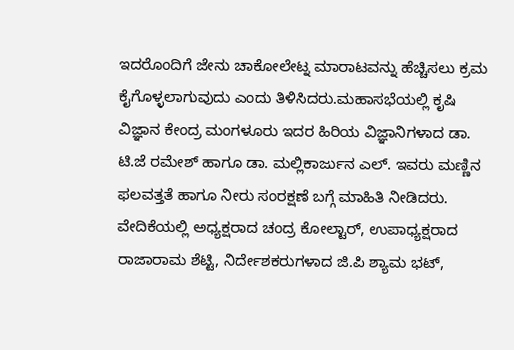ಇದರೊಂದಿಗೆ ಜೇನು ಚಾಕೋಲೇಟ್ನ ಮಾರಾಟವನ್ನು ಹೆಚ್ಚಿಸಲು ಕ್ರಮ ಕೈಗೊಳ್ಳಲಾಗುವುದು ಎಂದು ತಿಳಿಸಿದರು.ಮಹಾಸಭೆಯಲ್ಲಿ ಕೃಷಿ ವಿಜ್ಞಾನ ಕೇಂದ್ರ ಮಂಗಳೂರು ಇದರ ಹಿರಿಯ ವಿಜ್ಞಾನಿಗಳಾದ ಡಾ. ಟಿ.ಜೆ ರಮೇಶ್ ಹಾಗೂ ಡಾ. ಮಲ್ಲಿಕಾರ್ಜುನ ಎಲ್. ಇವರು ಮಣ್ಣಿನ ಫಲವತ್ತತೆ ಹಾಗೂ ನೀರು ಸಂರಕ್ಷಣೆ ಬಗ್ಗೆ ಮಾಹಿತಿ ನೀಡಿದರು.
ವೇದಿಕೆಯಲ್ಲಿ ಅಧ್ಯಕ್ಷರಾದ ಚಂದ್ರ ಕೋಲ್ಟಾರ್, ಉಪಾಧ್ಯಕ್ಷರಾದ ರಾಜಾರಾಮ ಶೆಟ್ಟಿ, ನಿರ್ದೇಶಕರುಗಳಾದ ಜಿ.ಪಿ ಶ್ಯಾಮ ಭಟ್,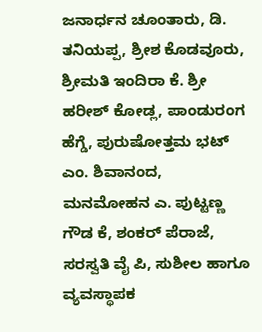ಜನಾರ್ಧನ ಚೂಂತಾರು, ಡಿ. ತನಿಯಪ್ಪ, ಶ್ರೀಶ ಕೊಡವೂರು, ಶ್ರೀಮತಿ ಇಂದಿರಾ ಕೆ. ಶ್ರೀ ಹರೀಶ್ ಕೋಡ್ಲ, ಪಾಂಡುರಂಗ ಹೆಗ್ಡೆ, ಪುರುಷೋತ್ತಮ ಭಟ್ ಎಂ. ಶಿವಾನಂದ, ಮನಮೋಹನ ಎ. ಪುಟ್ಟಣ್ಣ ಗೌಡ ಕೆ, ಶಂಕರ್ ಪೆರಾಜೆ, ಸರಸ್ವತಿ ವೈ ಪಿ, ಸುಶೀಲ ಹಾಗೂ ವ್ಯವಸ್ಥಾಪಕ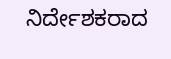ನಿರ್ದೇಶಕರಾದ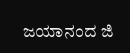ಜಯಾನಂದ ಜಿ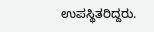ಉಪಸ್ಥಿತರಿದ್ದರು.